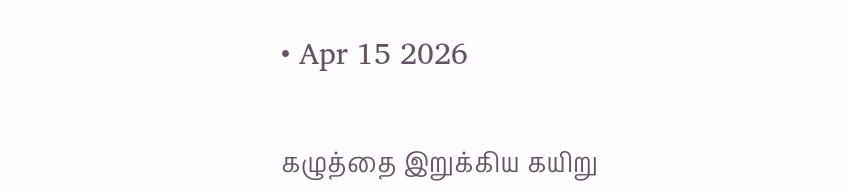• Apr 15 2026

கழுத்தை இறுக்கிய கயிறு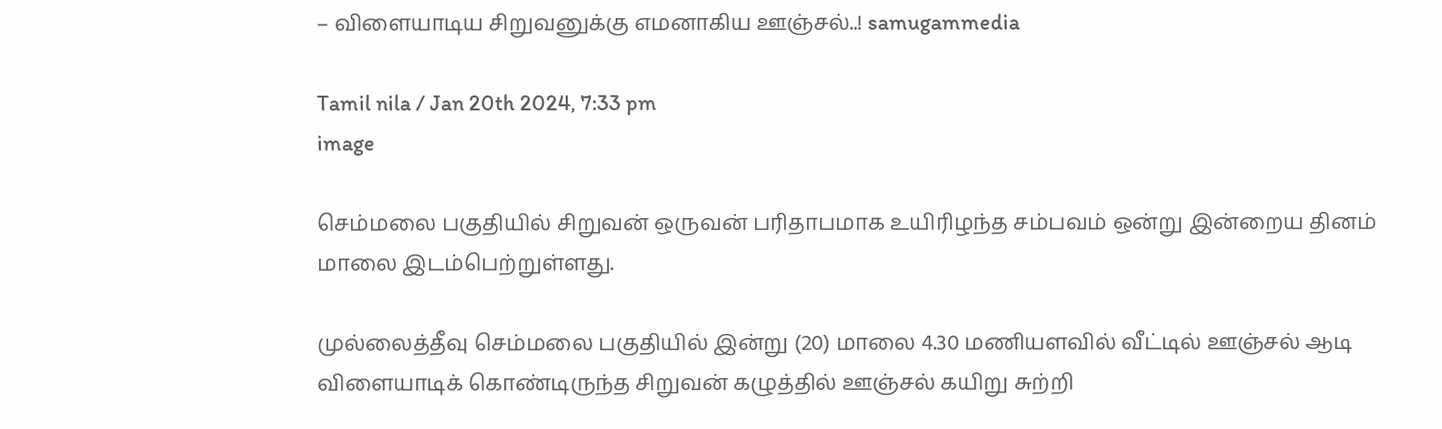– விளையாடிய சிறுவனுக்கு எமனாகிய ஊஞ்சல்..! samugammedia

Tamil nila / Jan 20th 2024, 7:33 pm
image

செம்மலை பகுதியில் சிறுவன் ஒருவன் பரிதாபமாக உயிரிழந்த சம்பவம் ஒன்று இன்றைய தினம் மாலை இடம்பெற்றுள்ளது.

முல்லைத்தீவு செம்மலை பகுதியில் இன்று (20) மாலை 4.30 மணியளவில் வீட்டில் ஊஞ்சல் ஆடி விளையாடிக் கொண்டிருந்த சிறுவன் கழுத்தில் ஊஞ்சல் கயிறு சுற்றி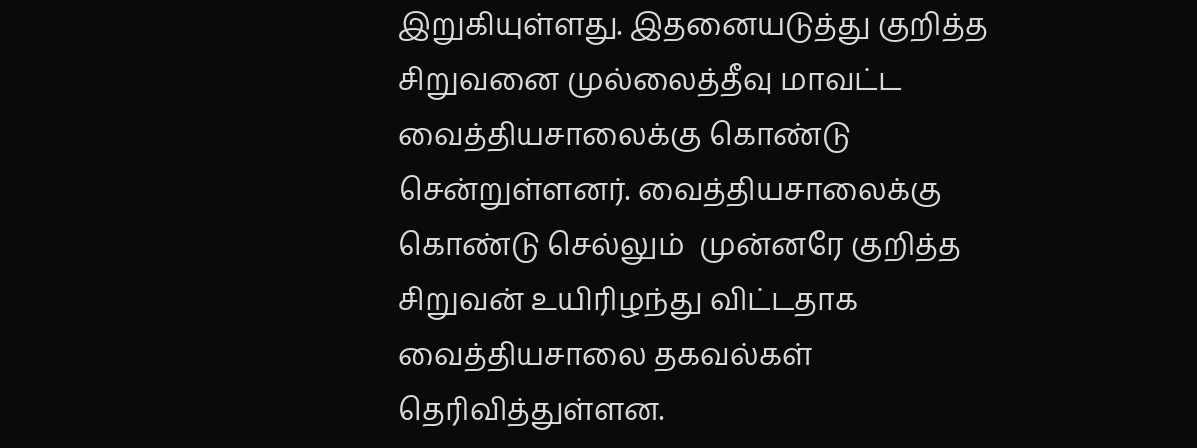இறுகியுள்ளது. இதனையடுத்து குறித்த சிறுவனை முல்லைத்தீவு மாவட்ட வைத்தியசாலைக்கு கொண்டு சென்றுள்ளனர். வைத்தியசாலைக்கு கொண்டு செல்லும்  முன்னரே குறித்த சிறுவன் உயிரிழந்து விட்டதாக வைத்தியசாலை தகவல்கள் தெரிவித்துள்ளன.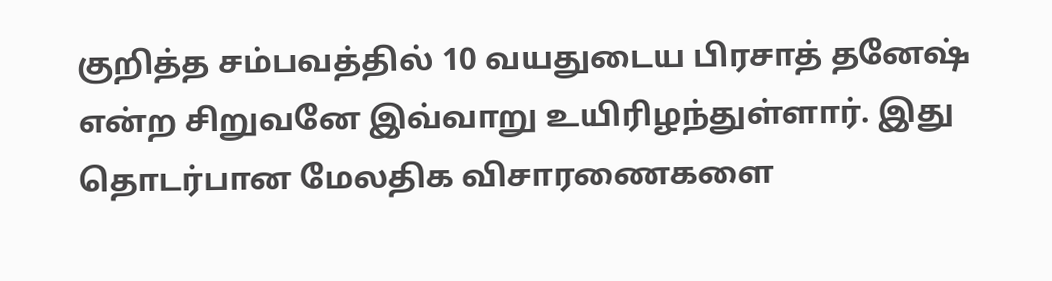குறித்த சம்பவத்தில் 10 வயதுடைய பிரசாத் தனேஷ் என்ற சிறுவனே இவ்வாறு உயிரிழந்துள்ளார். இது தொடர்பான மேலதிக விசாரணைகளை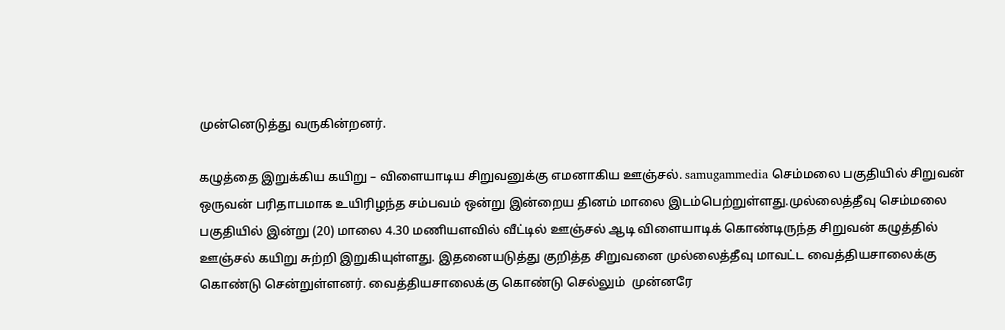முன்னெடுத்து வருகின்றனர்.

கழுத்தை இறுக்கிய கயிறு – விளையாடிய சிறுவனுக்கு எமனாகிய ஊஞ்சல். samugammedia செம்மலை பகுதியில் சிறுவன் ஒருவன் பரிதாபமாக உயிரிழந்த சம்பவம் ஒன்று இன்றைய தினம் மாலை இடம்பெற்றுள்ளது.முல்லைத்தீவு செம்மலை பகுதியில் இன்று (20) மாலை 4.30 மணியளவில் வீட்டில் ஊஞ்சல் ஆடி விளையாடிக் கொண்டிருந்த சிறுவன் கழுத்தில் ஊஞ்சல் கயிறு சுற்றி இறுகியுள்ளது. இதனையடுத்து குறித்த சிறுவனை முல்லைத்தீவு மாவட்ட வைத்தியசாலைக்கு கொண்டு சென்றுள்ளனர். வைத்தியசாலைக்கு கொண்டு செல்லும்  முன்னரே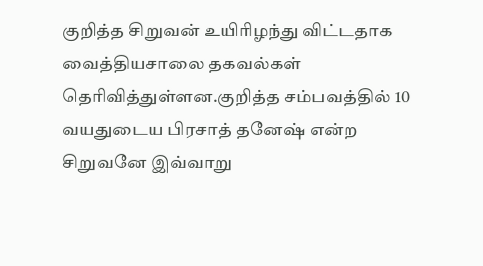குறித்த சிறுவன் உயிரிழந்து விட்டதாக வைத்தியசாலை தகவல்கள் தெரிவித்துள்ளன.குறித்த சம்பவத்தில் 10 வயதுடைய பிரசாத் தனேஷ் என்ற சிறுவனே இவ்வாறு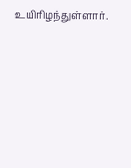உயிரிழந்துள்ளார்.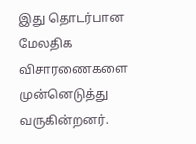இது தொடர்பான மேலதிக விசாரணைகளை முன்னெடுத்து வருகின்றனர்.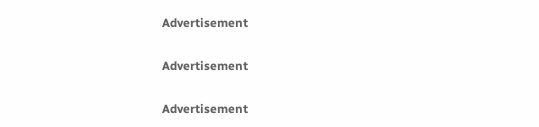Advertisement

Advertisement

Advertisement